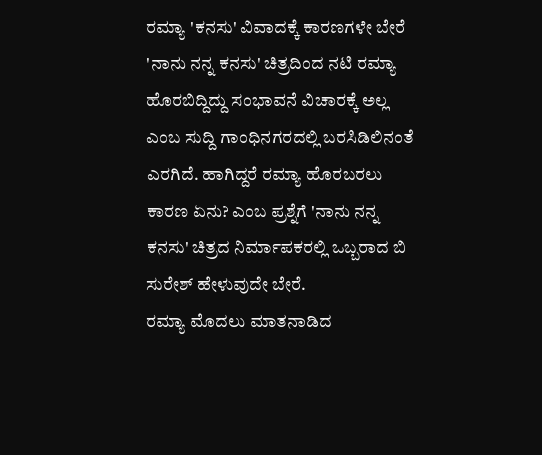ರಮ್ಯಾ 'ಕನಸು' ವಿವಾದಕ್ಕೆ ಕಾರಣಗಳೇ ಬೇರೆ
'ನಾನು ನನ್ನ ಕನಸು' ಚಿತ್ರದಿಂದ ನಟಿ ರಮ್ಯಾ ಹೊರಬಿದ್ದಿದ್ದು ಸಂಭಾವನೆ ವಿಚಾರಕ್ಕೆ ಅಲ್ಲ ಎಂಬ ಸುದ್ದಿ ಗಾಂಧಿನಗರದಲ್ಲಿ ಬರಸಿಡಿಲಿನಂತೆ ಎರಗಿದೆ. ಹಾಗಿದ್ದರೆ ರಮ್ಯಾ ಹೊರಬರಲು ಕಾರಣ ಏನು? ಎಂಬ ಪ್ರಶ್ನೆಗೆ 'ನಾನು ನನ್ನ ಕನಸು' ಚಿತ್ರದ ನಿರ್ಮಾಪಕರಲ್ಲಿ ಒಬ್ಬರಾದ ಬಿ ಸುರೇಶ್ ಹೇಳುವುದೇ ಬೇರೆ.
ರಮ್ಯಾ ಮೊದಲು ಮಾತನಾಡಿದ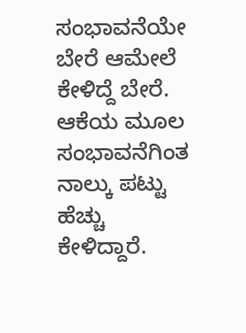ಸಂಭಾವನೆಯೇ ಬೇರೆ ಆಮೇಲೆ ಕೇಳಿದ್ದೆ ಬೇರೆ. ಆಕೆಯ ಮೂಲ ಸಂಭಾವನೆಗಿಂತ ನಾಲ್ಕು ಪಟ್ಟು ಹೆಚ್ಚು ಕೇಳಿದ್ದಾರೆ.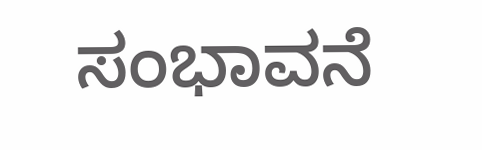ಸಂಭಾವನೆ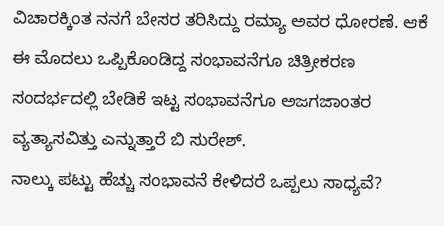ವಿಚಾರಕ್ಕಿಂತ ನನಗೆ ಬೇಸರ ತರಿಸಿದ್ದು ರಮ್ಯಾ ಅವರ ಧೋರಣೆ. ಆಕೆ ಈ ಮೊದಲು ಒಪ್ಪಿಕೊಂಡಿದ್ದ ಸಂಭಾವನೆಗೂ ಚಿತ್ರೀಕರಣ ಸಂದರ್ಭದಲ್ಲಿ ಬೇಡಿಕೆ ಇಟ್ಟ ಸಂಭಾವನೆಗೂ ಅಜಗಜಾಂತರ ವ್ಯತ್ಯಾಸವಿತ್ತು ಎನ್ನುತ್ತಾರೆ ಬಿ ಸುರೇಶ್.
ನಾಲ್ಕು ಪಟ್ಟು ಹೆಚ್ಚು ಸಂಭಾವನೆ ಕೇಳಿದರೆ ಒಪ್ಪಲು ಸಾಧ್ಯವೆ?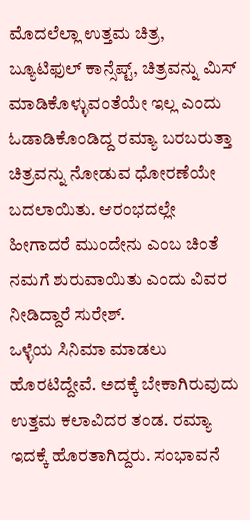ಮೊದಲೆಲ್ಲಾ ಉತ್ತಮ ಚಿತ್ರ, ಬ್ಯೂಟಿಫುಲ್ ಕಾನ್ಸೆಪ್ಟ್, ಚಿತ್ರವನ್ನು ಮಿಸ್ ಮಾಡಿಕೊಳ್ಳುವಂತೆಯೇ ಇಲ್ಲ ಎಂದು ಓಡಾಡಿಕೊಂಡಿದ್ದ ರಮ್ಯಾ ಬರಬರುತ್ತಾ ಚಿತ್ರವನ್ನು ನೋಡುವ ಧೋರಣೆಯೇ ಬದಲಾಯಿತು. ಆರಂಭದಲ್ಲೇ ಹೀಗಾದರೆ ಮುಂದೇನು ಎಂಬ ಚಿಂತೆ ನಮಗೆ ಶುರುವಾಯಿತು ಎಂದು ವಿವರ ನೀಡಿದ್ದಾರೆ ಸುರೇಶ್.
ಒಳ್ಳೆಯ ಸಿನಿಮಾ ಮಾಡಲು ಹೊರಟಿದ್ದೇವೆ. ಅದಕ್ಕೆ ಬೇಕಾಗಿರುವುದು ಉತ್ತಮ ಕಲಾವಿದರ ತಂಡ. ರಮ್ಯಾ ಇದಕ್ಕೆ ಹೊರತಾಗಿದ್ದರು. ಸಂಭಾವನೆ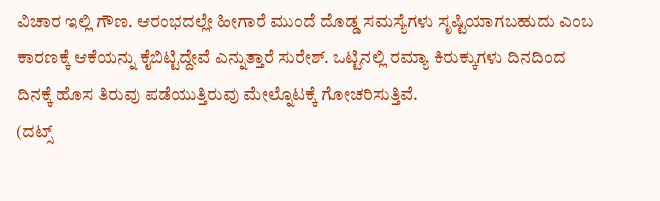ವಿಚಾರ ಇಲ್ಲಿ ಗೌಣ. ಆರಂಭದಲ್ಲೇ ಹೀಗಾರೆ ಮುಂದೆ ದೊಡ್ಡ ಸಮಸ್ಯೆಗಳು ಸೃಷ್ಟಿಯಾಗಬಹುದು ಎಂಬ ಕಾರಣಕ್ಕೆ ಆಕೆಯನ್ನು ಕೈಬಿಟ್ಟಿದ್ದೇವೆ ಎನ್ನುತ್ತಾರೆ ಸುರೇಶ್. ಒಟ್ಟಿನಲ್ಲಿ ರಮ್ಯಾ ಕಿರುಕ್ಕುಗಳು ದಿನದಿಂದ ದಿನಕ್ಕೆ ಹೊಸ ತಿರುವು ಪಡೆಯುತ್ತಿರುವು ಮೇಲ್ನೊಟಕ್ಕೆ ಗೋಚರಿಸುತ್ತಿವೆ.
(ದಟ್ಸ್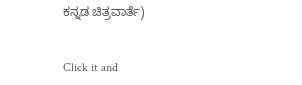ಕನ್ನಡ ಚಿತ್ರವಾರ್ತೆ)


Click it and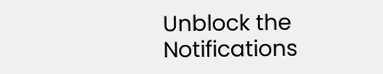Unblock the Notifications